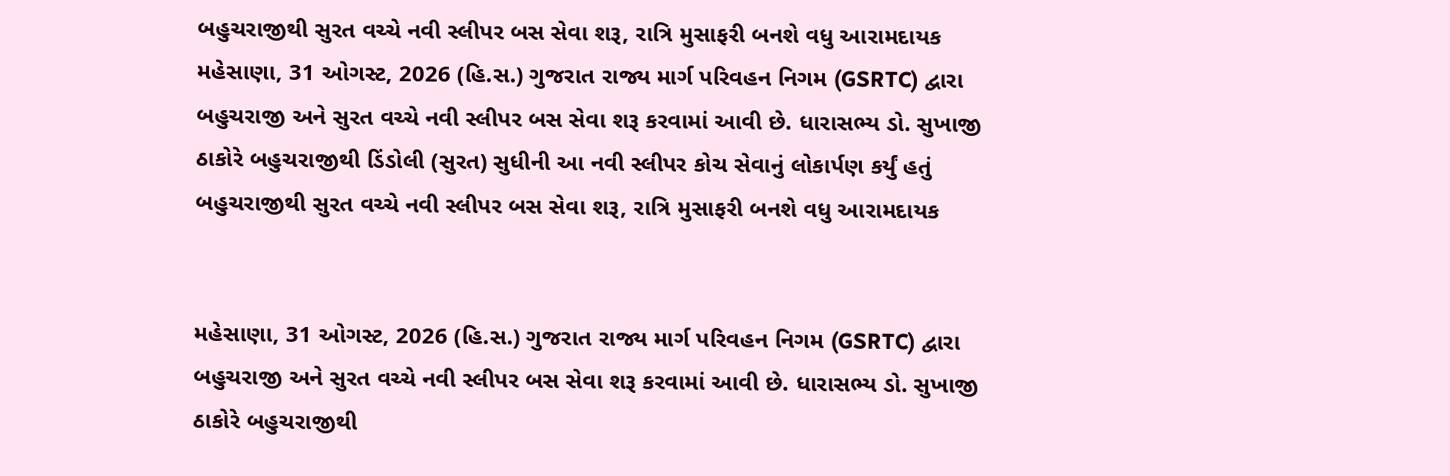બહુચરાજીથી સુરત વચ્ચે નવી સ્લીપર બસ સેવા શરૂ, રાત્રિ મુસાફરી બનશે વધુ આરામદાયક
મહેસાણા, 31 ઓગસ્ટ, 2026 (હિ.સ.) ગુજરાત રાજ્ય માર્ગ પરિવહન નિગમ (GSRTC) દ્વારા બહુચરાજી અને સુરત વચ્ચે નવી સ્લીપર બસ સેવા શરૂ કરવામાં આવી છે. ધારાસભ્ય ડો. સુખાજી ઠાકોરે બહુચરાજીથી ડિંડોલી (સુરત) સુધીની આ નવી સ્લીપર કોચ સેવાનું લોકાર્પણ કર્યું હતું
બહુચરાજીથી સુરત વચ્ચે નવી સ્લીપર બસ સેવા શરૂ, રાત્રિ મુસાફરી બનશે વધુ આરામદાયક


મહેસાણા, 31 ઓગસ્ટ, 2026 (હિ.સ.) ગુજરાત રાજ્ય માર્ગ પરિવહન નિગમ (GSRTC) દ્વારા બહુચરાજી અને સુરત વચ્ચે નવી સ્લીપર બસ સેવા શરૂ કરવામાં આવી છે. ધારાસભ્ય ડો. સુખાજી ઠાકોરે બહુચરાજીથી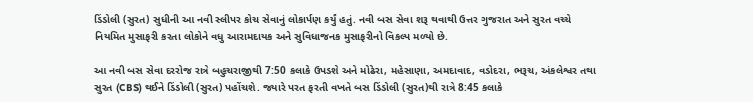ડિંડોલી (સુરત) સુધીની આ નવી સ્લીપર કોચ સેવાનું લોકાર્પણ કર્યું હતું. નવી બસ સેવા શરૂ થવાથી ઉત્તર ગુજરાત અને સુરત વચ્ચે નિયમિત મુસાફરી કરતા લોકોને વધુ આરામદાયક અને સુવિધાજનક મુસાફરીનો વિકલ્પ મળ્યો છે.

આ નવી બસ સેવા દરરોજ રાત્રે બહુચરાજીથી 7:50 કલાકે ઉપડશે અને મોઢેરા, મહેસાણા, અમદાવાદ, વડોદરા, ભરૂચ, અંકલેશ્વર તથા સુરત (CBS) થઈને ડિંડોલી (સુરત) પહોંચશે. જ્યારે પરત ફરતી વખતે બસ ડિંડોલી (સુરત)થી રાત્રે 8:45 કલાકે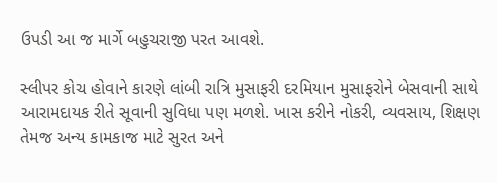ઉપડી આ જ માર્ગે બહુચરાજી પરત આવશે.

સ્લીપર કોચ હોવાને કારણે લાંબી રાત્રિ મુસાફરી દરમિયાન મુસાફરોને બેસવાની સાથે આરામદાયક રીતે સૂવાની સુવિધા પણ મળશે. ખાસ કરીને નોકરી, વ્યવસાય, શિક્ષણ તેમજ અન્ય કામકાજ માટે સુરત અને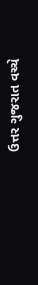ઉત્તર ગુજરાત વચ્ચે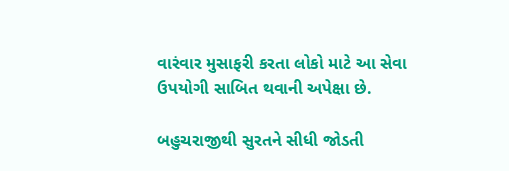વારંવાર મુસાફરી કરતા લોકો માટે આ સેવા ઉપયોગી સાબિત થવાની અપેક્ષા છે.

બહુચરાજીથી સુરતને સીધી જોડતી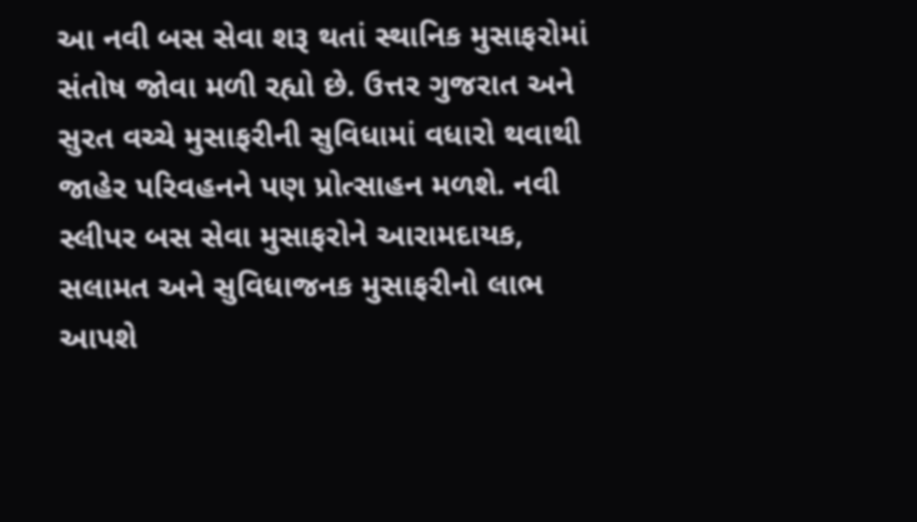આ નવી બસ સેવા શરૂ થતાં સ્થાનિક મુસાફરોમાં સંતોષ જોવા મળી રહ્યો છે. ઉત્તર ગુજરાત અને સુરત વચ્ચે મુસાફરીની સુવિધામાં વધારો થવાથી જાહેર પરિવહનને પણ પ્રોત્સાહન મળશે. નવી સ્લીપર બસ સેવા મુસાફરોને આરામદાયક, સલામત અને સુવિધાજનક મુસાફરીનો લાભ આપશે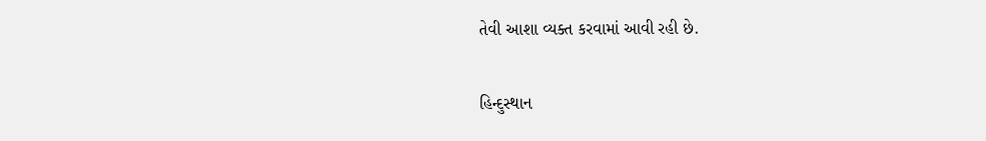તેવી આશા વ્યક્ત કરવામાં આવી રહી છે.

હિન્દુસ્થાન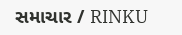સમાચાર / RINKU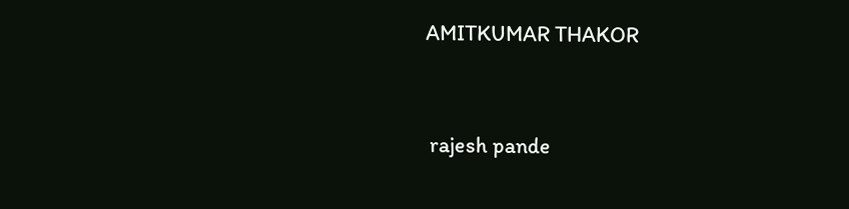AMITKUMAR THAKOR


 rajesh pande